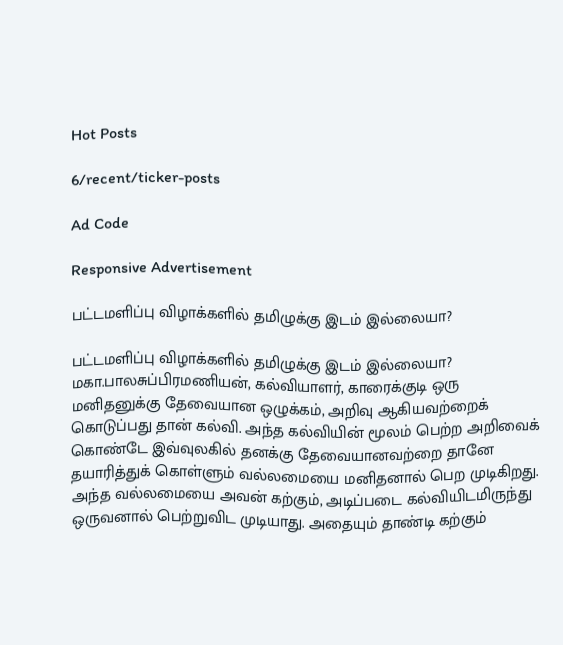Hot Posts

6/recent/ticker-posts

Ad Code

Responsive Advertisement

பட்டமளிப்பு விழாக்களில் தமிழுக்கு இடம் இல்லையா?

பட்டமளிப்பு விழாக்களில் தமிழுக்கு இடம் இல்லையா? மகா.பாலசுப்பிரமணியன், கல்வியாளர், காரைக்குடி ஒரு மனிதனுக்கு தேவையான ஒழுக்கம், அறிவு ஆகியவற்றைக் கொடுப்பது தான் கல்வி. அந்த கல்வியின் மூலம் பெற்ற அறிவைக் கொண்டே இவ்வுலகில் தனக்கு தேவையானவற்றை தானே தயாரித்துக் கொள்ளும் வல்லமையை மனிதனால் பெற முடிகிறது. அந்த வல்லமையை அவன் கற்கும், அடிப்படை கல்வியிடமிருந்து ஒருவனால் பெற்றுவிட முடியாது. அதையும் தாண்டி கற்கும்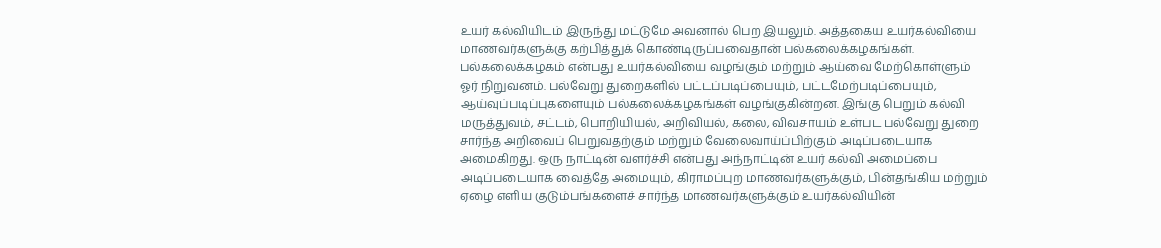உயர் கல்வியிடம் இருந்து மட்டுமே அவனால் பெற இயலும். அத்தகைய உயர்கல்வியை மாணவர்களுக்கு கற்பித்துக் கொண்டிருப்பவைதான் பல்கலைக்கழகங்கள். பல்கலைக்கழகம் என்பது உயர்கல்வியை வழங்கும் மற்றும் ஆய்வை மேற்கொள்ளும் ஓர் நிறுவனம். பல்வேறு துறைகளில் பட்டப்படிப்பையும், பட்டமேற்படிப்பையும், ஆய்வுப்படிப்புகளையும் பல்கலைக்கழகங்கள் வழங்குகின்றன. இங்கு பெறும் கல்வி மருத்துவம், சட்டம், பொறியியல், அறிவியல், கலை, விவசாயம் உள்பட பல்வேறு துறை சார்ந்த அறிவைப் பெறுவதற்கும் மற்றும் வேலைவாய்ப்பிற்கும் அடிப்படையாக அமைகிறது. ஒரு நாட்டின் வளர்ச்சி என்பது அந்நாட்டின் உயர் கல்வி அமைப்பை அடிப்படையாக வைத்தே அமையும், கிராமப்புற மாணவர்களுக்கும், பின்தங்கிய மற்றும் ஏழை எளிய குடும்பங்களைச் சார்ந்த மாணவர்களுக்கும் உயர்கல்வியின்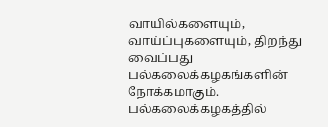வாயில்களையும், வாய்ப்புகளையும், திறந்து வைப்பது பல்கலைக்கழகங்களின் நோக்கமாகும். பல்கலைக்கழகத்தில்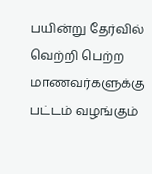பயின்று தேர்வில் வெற்றி பெற்ற மாணவர்களுக்கு பட்டம் வழங்கும்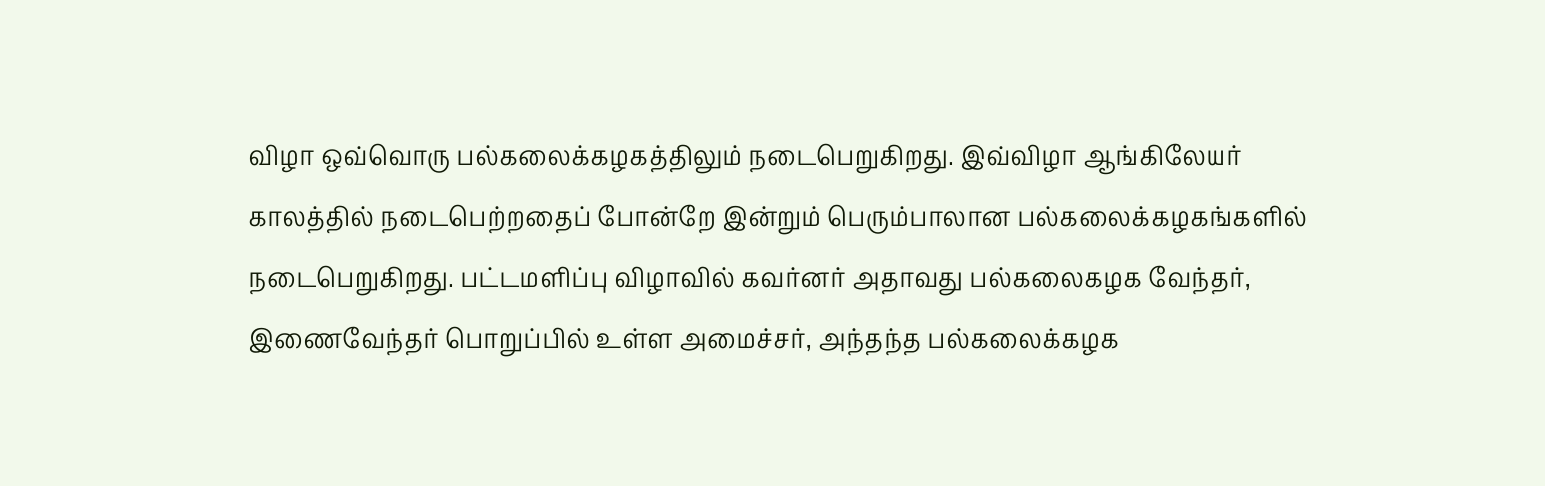விழா ஒவ்வொரு பல்கலைக்கழகத்திலும் நடைபெறுகிறது. இவ்விழா ஆங்கிலேயர் காலத்தில் நடைபெற்றதைப் போன்றே இன்றும் பெரும்பாலான பல்கலைக்கழகங்களில் நடைபெறுகிறது. பட்டமளிப்பு விழாவில் கவர்னர் அதாவது பல்கலைகழக வேந்தர், இணைவேந்தர் பொறுப்பில் உள்ள அமைச்சர், அந்தந்த பல்கலைக்கழக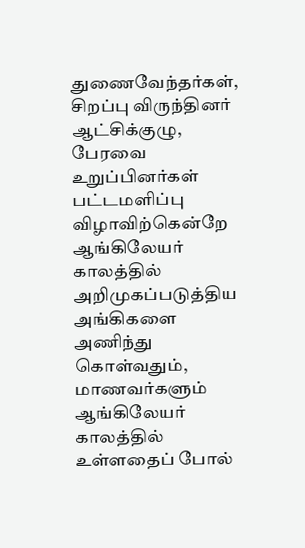துணைவேந்தர்கள், சிறப்பு விருந்தினர் ஆட்சிக்குழு, பேரவை உறுப்பினர்கள் பட்டமளிப்பு விழாவிற்கென்றே ஆங்கிலேயர் காலத்தில் அறிமுகப்படுத்திய அங்கிகளை அணிந்து கொள்வதும், மாணவர்களும் ஆங்கிலேயர் காலத்தில் உள்ளதைப் போல்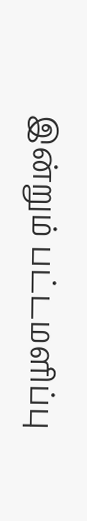இன்றும் பட்டமளிப்பு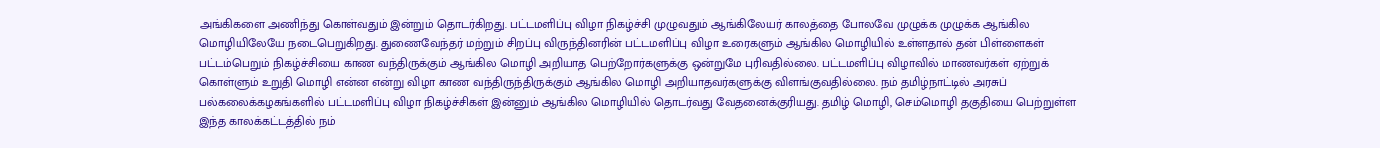அங்கிகளை அணிந்து கொள்வதும் இன்றும் தொடர்கிறது. பட்டமளிப்பு விழா நிகழ்ச்சி முழுவதும் ஆங்கிலேயர் காலத்தை போலவே முழுக்க முழுக்க ஆங்கில மொழியிலேயே நடைபெறுகிறது. துணைவேந்தர் மற்றும் சிறப்பு விருந்தினரின் பட்டமளிப்பு விழா உரைகளும் ஆங்கில மொழியில் உள்ளதால் தன் பிள்ளைகள் பட்டம்பெறும் நிகழ்ச்சியை காண வந்திருக்கும் ஆங்கில மொழி அறியாத பெற்றோர்களுக்கு ஒன்றுமே புரிவதில்லை. பட்டமளிப்பு விழாவில் மாணவர்கள் ஏற்றுக் கொள்ளும் உறுதி மொழி என்ன என்று விழா காண வந்திருந்திருக்கும் ஆங்கில மொழி அறியாதவர்களுக்கு விளங்குவதில்லை. நம் தமிழ்நாட்டில் அரசுப் பல்கலைக்கழகங்களில் பட்டமளிப்பு விழா நிகழ்ச்சிகள் இன்னும் ஆங்கில மொழியில் தொடர்வது வேதனைக்குரியது. தமிழ் மொழி, செம்மொழி தகுதியை பெற்றுள்ள இந்த காலக்கட்டத்தில் நம்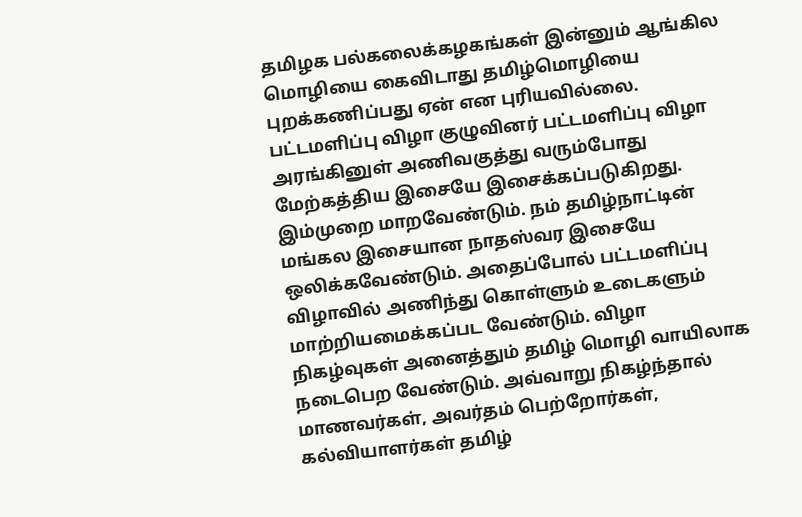தமிழக பல்கலைக்கழகங்கள் இன்னும் ஆங்கில மொழியை கைவிடாது தமிழ்மொழியை புறக்கணிப்பது ஏன் என புரியவில்லை. பட்டமளிப்பு விழா குழுவினர் பட்டமளிப்பு விழா அரங்கினுள் அணிவகுத்து வரும்போது மேற்கத்திய இசையே இசைக்கப்படுகிறது. இம்முறை மாறவேண்டும். நம் தமிழ்நாட்டின் மங்கல இசையான நாதஸ்வர இசையே ஒலிக்கவேண்டும். அதைப்போல் பட்டமளிப்பு விழாவில் அணிந்து கொள்ளும் உடைகளும் மாற்றியமைக்கப்பட வேண்டும். விழா நிகழ்வுகள் அனைத்தும் தமிழ் மொழி வாயிலாக நடைபெற வேண்டும். அவ்வாறு நிகழ்ந்தால் மாணவர்கள், அவர்தம் பெற்றோர்கள், கல்வியாளர்கள் தமிழ்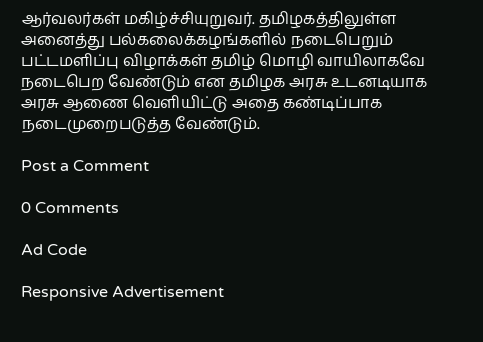ஆர்வலர்கள் மகிழ்ச்சியுறுவர். தமிழகத்திலுள்ள அனைத்து பல்கலைக்கழங்களில் நடைபெறும் பட்டமளிப்பு விழாக்கள் தமிழ் மொழி வாயிலாகவே நடைபெற வேண்டும் என தமிழக அரசு உடனடியாக அரசு ஆணை வெளியிட்டு அதை கண்டிப்பாக நடைமுறைபடுத்த வேண்டும்.

Post a Comment

0 Comments

Ad Code

Responsive Advertisement